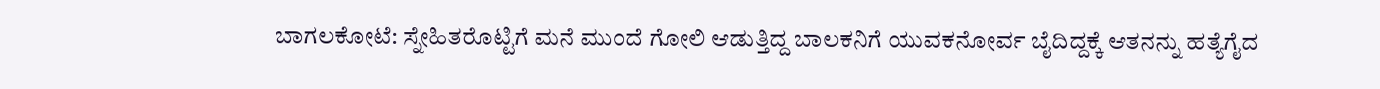ಬಾಗಲಕೋಟೆ: ಸ್ನೇಹಿತರೊಟ್ಟಿಗೆ ಮನೆ ಮುಂದೆ ಗೋಲಿ ಆಡುತ್ತಿದ್ದ ಬಾಲಕನಿಗೆ ಯುವಕನೋರ್ವ ಬೈದಿದ್ದಕ್ಕೆ ಆತನನ್ನು ಹತ್ಯೆಗೈದ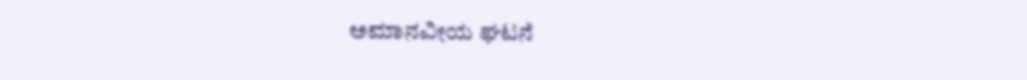ಅಮಾನವೀಯ ಘಟನೆ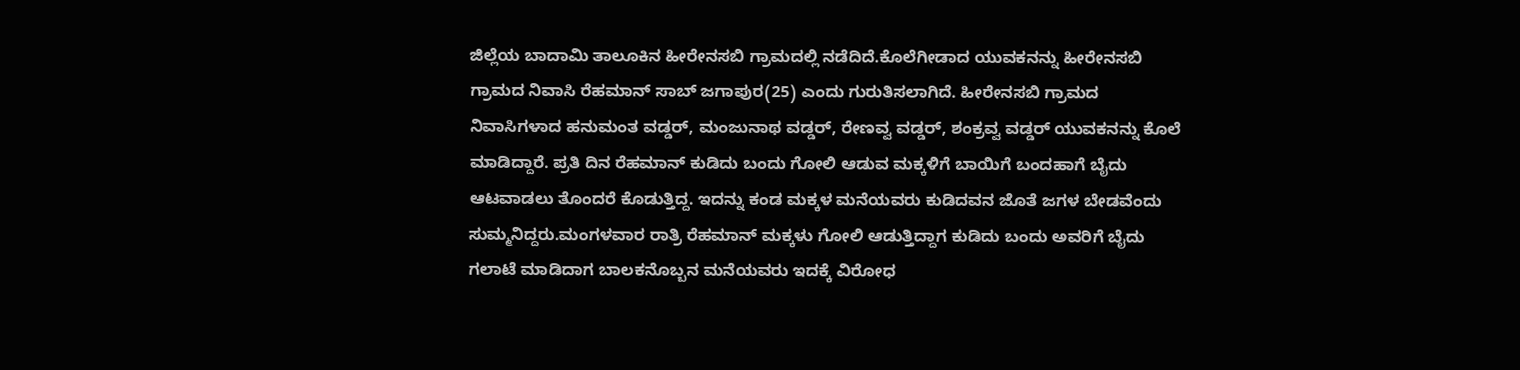ಜಿಲ್ಲೆಯ ಬಾದಾಮಿ ತಾಲೂಕಿನ ಹೀರೇನಸಬಿ ಗ್ರಾಮದಲ್ಲಿ ನಡೆದಿದೆ.ಕೊಲೆಗೀಡಾದ ಯುವಕನನ್ನು ಹೀರೇನಸಬಿ ಗ್ರಾಮದ ನಿವಾಸಿ ರೆಹಮಾನ್ ಸಾಬ್ ಜಗಾಪುರ(25) ಎಂದು ಗುರುತಿಸಲಾಗಿದೆ. ಹೀರೇನಸಬಿ ಗ್ರಾಮದ ನಿವಾಸಿಗಳಾದ ಹನುಮಂತ ವಡ್ಡರ್, ಮಂಜುನಾಥ ವಡ್ಡರ್, ರೇಣವ್ವ ವಡ್ಡರ್, ಶಂಕ್ರವ್ವ ವಡ್ಡರ್ ಯುವಕನನ್ನು ಕೊಲೆ ಮಾಡಿದ್ದಾರೆ. ಪ್ರತಿ ದಿನ ರೆಹಮಾನ್ ಕುಡಿದು ಬಂದು ಗೋಲಿ ಆಡುವ ಮಕ್ಕಳಿಗೆ ಬಾಯಿಗೆ ಬಂದಹಾಗೆ ಬೈದು ಆಟವಾಡಲು ತೊಂದರೆ ಕೊಡುತ್ತಿದ್ದ. ಇದನ್ನು ಕಂಡ ಮಕ್ಕಳ ಮನೆಯವರು ಕುಡಿದವನ ಜೊತೆ ಜಗಳ ಬೇಡವೆಂದು ಸುಮ್ಮನಿದ್ದರು.ಮಂಗಳವಾರ ರಾತ್ರಿ ರೆಹಮಾನ್ ಮಕ್ಕಳು ಗೋಲಿ ಆಡುತ್ತಿದ್ದಾಗ ಕುಡಿದು ಬಂದು ಅವರಿಗೆ ಬೈದು ಗಲಾಟೆ ಮಾಡಿದಾಗ ಬಾಲಕನೊಬ್ಬನ ಮನೆಯವರು ಇದಕ್ಕೆ ವಿರೋಧ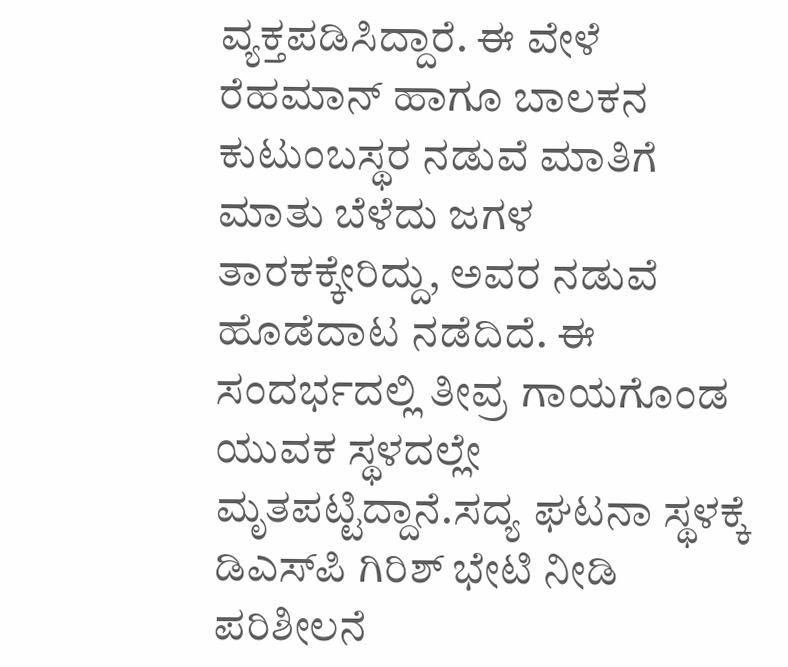ವ್ಯಕ್ತಪಡಿಸಿದ್ದಾರೆ. ಈ ವೇಳೆ ರೆಹಮಾನ್ ಹಾಗೂ ಬಾಲಕನ ಕುಟುಂಬಸ್ಥರ ನಡುವೆ ಮಾತಿಗೆ ಮಾತು ಬೆಳೆದು ಜಗಳ ತಾರಕಕ್ಕೇರಿದ್ದು, ಅವರ ನಡುವೆ ಹೊಡೆದಾಟ ನಡೆದಿದೆ. ಈ ಸಂದರ್ಭದಲ್ಲಿ ತೀವ್ರ ಗಾಯಗೊಂಡ ಯುವಕ ಸ್ಥಳದಲ್ಲೇ ಮೃತಪಟ್ಟಿದ್ದಾನೆ.ಸದ್ಯ ಘಟನಾ ಸ್ಥಳಕ್ಕೆ ಡಿಎಸ್‍ಪಿ ಗಿರಿಶ್ ಭೇಟಿ ನೀಡಿ ಪರಿಶೀಲನೆ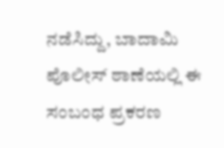ನಡೆಸಿದ್ದು, ಬಾದಾಮಿ ಪೊಲೀಸ್ ಠಾಣೆಯಲ್ಲಿ ಈ ಸಂಬಂಧ ಪ್ರಕರಣ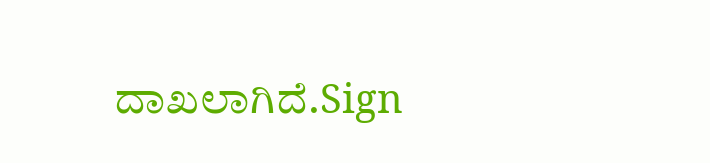ದಾಖಲಾಗಿದೆ.Sign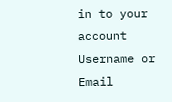in to your account
Username or Email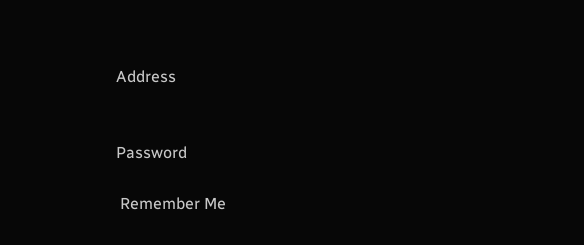Address


Password

 Remember Me